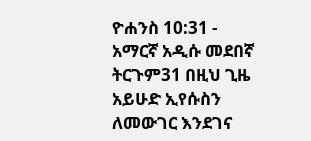ዮሐንስ 10:31 - አማርኛ አዲሱ መደበኛ ትርጉም31 በዚህ ጊዜ አይሁድ ኢየሱስን ለመውገር እንደገና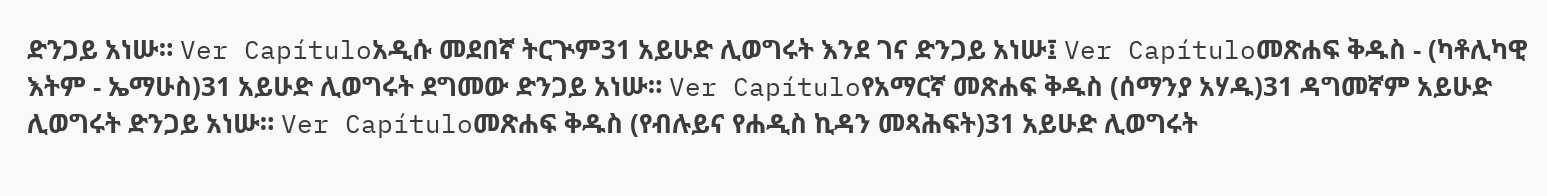ድንጋይ አነሡ። Ver Capítuloአዲሱ መደበኛ ትርጒም31 አይሁድ ሊወግሩት እንደ ገና ድንጋይ አነሡ፤ Ver Capítuloመጽሐፍ ቅዱስ - (ካቶሊካዊ እትም - ኤማሁስ)31 አይሁድ ሊወግሩት ደግመው ድንጋይ አነሡ። Ver Capítuloየአማርኛ መጽሐፍ ቅዱስ (ሰማንያ አሃዱ)31 ዳግመኛም አይሁድ ሊወግሩት ድንጋይ አነሡ። Ver Capítuloመጽሐፍ ቅዱስ (የብሉይና የሐዲስ ኪዳን መጻሕፍት)31 አይሁድ ሊወግሩት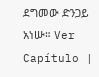ደግመው ድንጋይ አነሡ። Ver Capítulo |